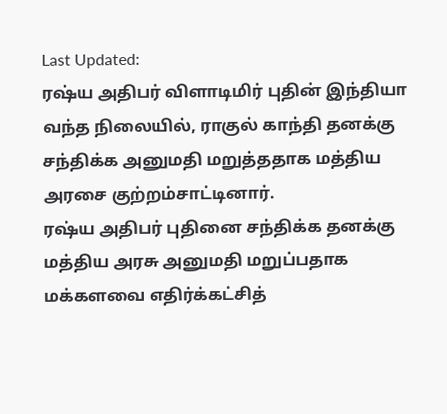Last Updated:
ரஷ்ய அதிபர் விளாடிமிர் புதின் இந்தியா வந்த நிலையில், ராகுல் காந்தி தனக்கு சந்திக்க அனுமதி மறுத்ததாக மத்திய அரசை குற்றம்சாட்டினார்.
ரஷ்ய அதிபர் புதினை சந்திக்க தனக்கு மத்திய அரசு அனுமதி மறுப்பதாக மக்களவை எதிர்க்கட்சித்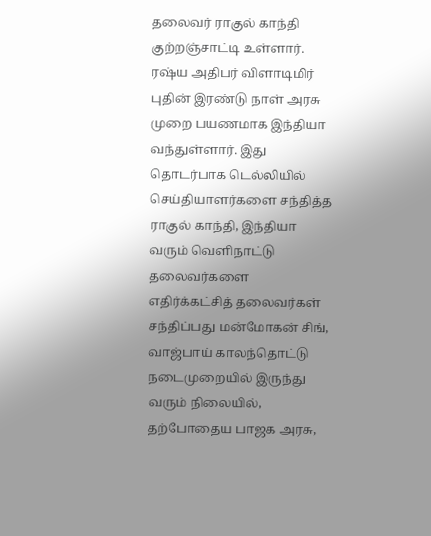தலைவர் ராகுல் காந்தி குற்றஞ்சாட்டி உள்ளார்.
ரஷ்ய அதிபர் விளாடிமிர் புதின் இரண்டு நாள் அரசு முறை பயணமாக இந்தியா வந்துள்ளார். இது தொடர்பாக டெல்லியில் செய்தியாளர்களை சந்தித்த ராகுல் காந்தி, இந்தியா வரும் வெளிநாட்டு தலைவர்களை எதிர்க்கட்சித் தலைவர்கள் சந்திப்பது மன்மோகன் சிங், வாஜ்பாய் காலந்தொட்டு நடைமுறையில் இருந்து வரும் நிலையில், தற்போதைய பாஜக அரசு,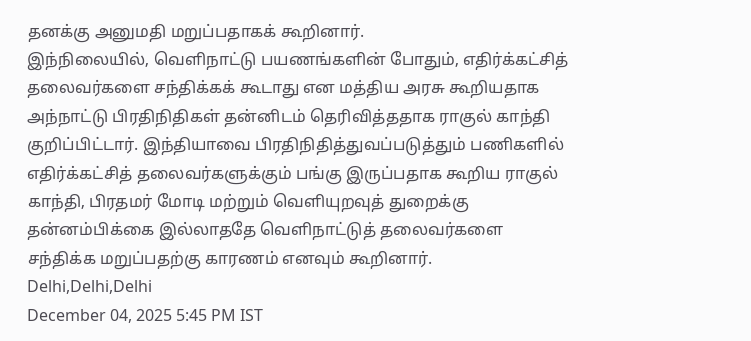தனக்கு அனுமதி மறுப்பதாகக் கூறினார்.
இந்நிலையில், வெளிநாட்டு பயணங்களின் போதும், எதிர்க்கட்சித் தலைவர்களை சந்திக்கக் கூடாது என மத்திய அரசு கூறியதாக அந்நாட்டு பிரதிநிதிகள் தன்னிடம் தெரிவித்ததாக ராகுல் காந்தி குறிப்பிட்டார். இந்தியாவை பிரதிநிதித்துவப்படுத்தும் பணிகளில் எதிர்க்கட்சித் தலைவர்களுக்கும் பங்கு இருப்பதாக கூறிய ராகுல் காந்தி, பிரதமர் மோடி மற்றும் வெளியுறவுத் துறைக்கு தன்னம்பிக்கை இல்லாததே வெளிநாட்டுத் தலைவர்களை சந்திக்க மறுப்பதற்கு காரணம் எனவும் கூறினார்.
Delhi,Delhi,Delhi
December 04, 2025 5:45 PM IST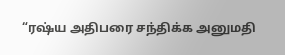“ரஷ்ய அதிபரை சந்திக்க அனுமதி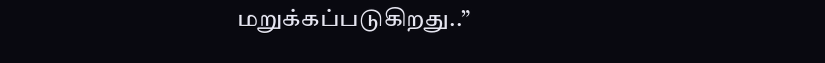மறுக்கப்படுகிறது..”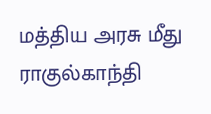மத்திய அரசு மீது ராகுல்காந்தி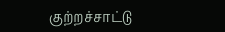குற்றச்சாட்டு